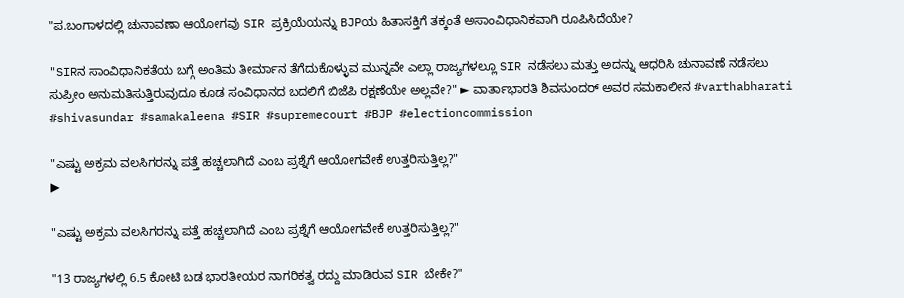"ಪ.ಬಂಗಾಳದಲ್ಲಿ ಚುನಾವಣಾ ಆಯೋಗವು SIR ಪ್ರಕ್ರಿಯೆಯನ್ನು BJPಯ ಹಿತಾಸಕ್ತಿಗೆ ತಕ್ಕಂತೆ ಅಸಾಂವಿಧಾನಿಕವಾಗಿ ರೂಪಿಸಿದೆಯೇ?

"SIRನ ಸಾಂವಿಧಾನಿಕತೆಯ ಬಗ್ಗೆ ಅಂತಿಮ ತೀರ್ಮಾನ ತೆಗೆದುಕೊಳ್ಳುವ ಮುನ್ನವೇ ಎಲ್ಲಾ ರಾಜ್ಯಗಳಲ್ಲೂ SIR ನಡೆಸಲು ಮತ್ತು ಅದನ್ನು ಆಧರಿಸಿ ಚುನಾವಣೆ ನಡೆಸಲು ಸುಪ್ರೀಂ ಅನುಮತಿಸುತ್ತಿರುವುದೂ ಕೂಡ ಸಂವಿಧಾನದ ಬದಲಿಗೆ ಬಿಜೆಪಿ ರಕ್ಷಣೆಯೇ ಅಲ್ಲವೇ?" ► ವಾರ್ತಾಭಾರತಿ ಶಿವಸುಂದರ್ ಅವರ ಸಮಕಾಲೀನ #varthabharati #shivasundar #samakaleena #SIR #supremecourt #BJP #electioncommission

"ಎಷ್ಟು ಅಕ್ರಮ ವಲಸಿಗರನ್ನು ಪತ್ತೆ ಹಚ್ಚಲಾಗಿದೆ ಎಂಬ ಪ್ರಶ್ನೆಗೆ ಆಯೋಗವೇಕೆ ಉತ್ತರಿಸುತ್ತಿಲ್ಲ?"
▶

"ಎಷ್ಟು ಅಕ್ರಮ ವಲಸಿಗರನ್ನು ಪತ್ತೆ ಹಚ್ಚಲಾಗಿದೆ ಎಂಬ ಪ್ರಶ್ನೆಗೆ ಆಯೋಗವೇಕೆ ಉತ್ತರಿಸುತ್ತಿಲ್ಲ?"

"13 ರಾಜ್ಯಗಳಲ್ಲಿ 6.5 ಕೋಟಿ ಬಡ ಭಾರತೀಯರ ನಾಗರಿಕತ್ವ ರದ್ದು ಮಾಡಿರುವ SIR ಬೇಕೇ?"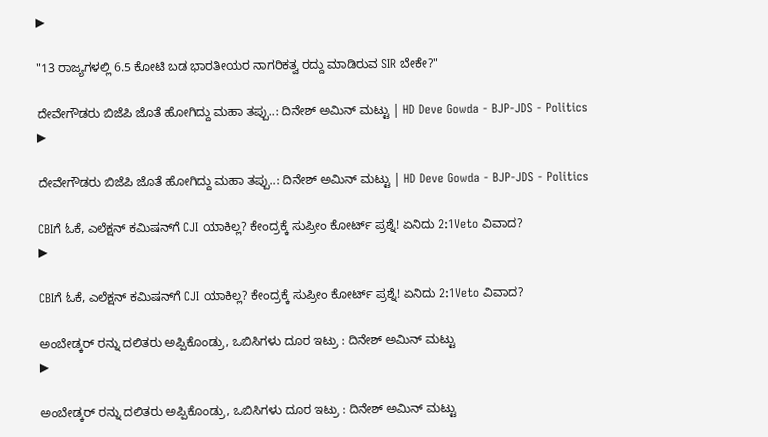▶

"13 ರಾಜ್ಯಗಳಲ್ಲಿ 6.5 ಕೋಟಿ ಬಡ ಭಾರತೀಯರ ನಾಗರಿಕತ್ವ ರದ್ದು ಮಾಡಿರುವ SIR ಬೇಕೇ?"

ದೇವೇಗೌಡರು ಬಿಜೆಪಿ ಜೊತೆ ಹೋಗಿದ್ದು ಮಹಾ ತಪ್ಪು..: ದಿನೇಶ್ ಅಮಿನ್ ಮಟ್ಟು | HD Deve Gowda - BJP-JDS - Politics
▶

ದೇವೇಗೌಡರು ಬಿಜೆಪಿ ಜೊತೆ ಹೋಗಿದ್ದು ಮಹಾ ತಪ್ಪು..: ದಿನೇಶ್ ಅಮಿನ್ ಮಟ್ಟು | HD Deve Gowda - BJP-JDS - Politics

CBIಗೆ ಓಕೆ, ಎಲೆಕ್ಷನ್ ಕಮಿಷ‌ನ್‌ಗೆ CJI ಯಾಕಿಲ್ಲ? ಕೇಂದ್ರಕ್ಕೆ ಸುಪ್ರೀಂ ಕೋರ್ಟ್ ಪ್ರಶ್ನೆ! ಏನಿದು 2:1Veto ವಿವಾದ?
▶

CBIಗೆ ಓಕೆ, ಎಲೆಕ್ಷನ್ ಕಮಿಷ‌ನ್‌ಗೆ CJI ಯಾಕಿಲ್ಲ? ಕೇಂದ್ರಕ್ಕೆ ಸುಪ್ರೀಂ ಕೋರ್ಟ್ ಪ್ರಶ್ನೆ! ಏನಿದು 2:1Veto ವಿವಾದ?

ಅಂಬೇಡ್ಕರ್ ರನ್ನು ದಲಿತರು ಅಪ್ಪಿಕೊಂಡ್ರು, ಒಬಿಸಿಗಳು ದೂರ ಇಟ್ರು : ದಿನೇಶ್ ಅಮಿನ್ ಮಟ್ಟು
▶

ಅಂಬೇಡ್ಕರ್ ರನ್ನು ದಲಿತರು ಅಪ್ಪಿಕೊಂಡ್ರು, ಒಬಿಸಿಗಳು ದೂರ ಇಟ್ರು : ದಿನೇಶ್ ಅಮಿನ್ ಮಟ್ಟು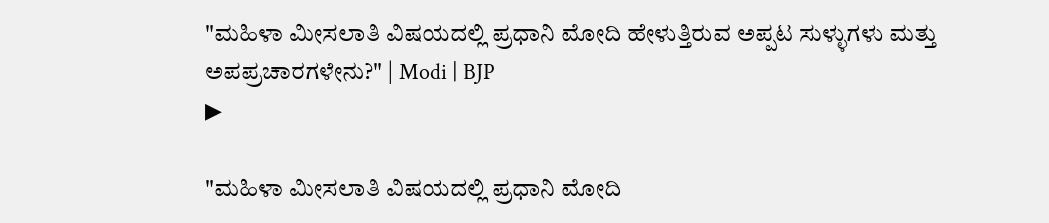"ಮಹಿಳಾ ಮೀಸಲಾತಿ ವಿಷಯದಲ್ಲಿ ಪ್ರಧಾನಿ ಮೋದಿ ಹೇಳುತ್ತಿರುವ ಅಪ್ಪಟ ಸುಳ್ಳುಗಳು ಮತ್ತು ಅಪಪ್ರಚಾರಗಳೇನು?" | Modi | BJP
▶

"ಮಹಿಳಾ ಮೀಸಲಾತಿ ವಿಷಯದಲ್ಲಿ ಪ್ರಧಾನಿ ಮೋದಿ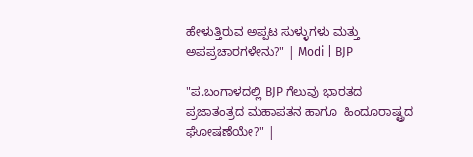ಹೇಳುತ್ತಿರುವ ಅಪ್ಪಟ ಸುಳ್ಳುಗಳು ಮತ್ತು ಅಪಪ್ರಚಾರಗಳೇನು?" | Modi | BJP

"ಪ.ಬಂಗಾಳದಲ್ಲಿ BJP ಗೆಲುವು ಭಾರತದ ಪ್ರಜಾತಂತ್ರದ ಮಹಾಪತನ ಹಾಗೂ  ಹಿಂದೂರಾಷ್ಟ್ರದ ಘೋಷಣೆಯೇ?" |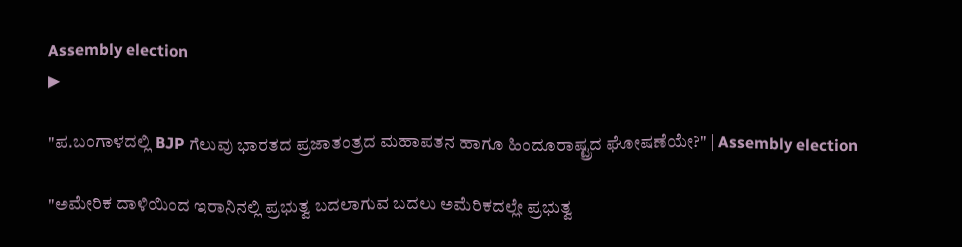Assembly election
▶

"ಪ.ಬಂಗಾಳದಲ್ಲಿ BJP ಗೆಲುವು ಭಾರತದ ಪ್ರಜಾತಂತ್ರದ ಮಹಾಪತನ ಹಾಗೂ ಹಿಂದೂರಾಷ್ಟ್ರದ ಘೋಷಣೆಯೇ?" | Assembly election

"ಅಮೇರಿಕ ದಾಳಿಯಿಂದ ಇರಾನಿನಲ್ಲಿ ಪ್ರಭುತ್ವ ಬದಲಾಗುವ ಬದಲು ಅಮೆರಿಕದಲ್ಲೇ ಪ್ರಭುತ್ವ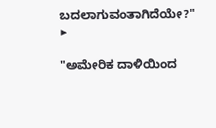ಬದಲಾಗುವಂತಾಗಿದೆಯೇ?"
▶

"ಅಮೇರಿಕ ದಾಳಿಯಿಂದ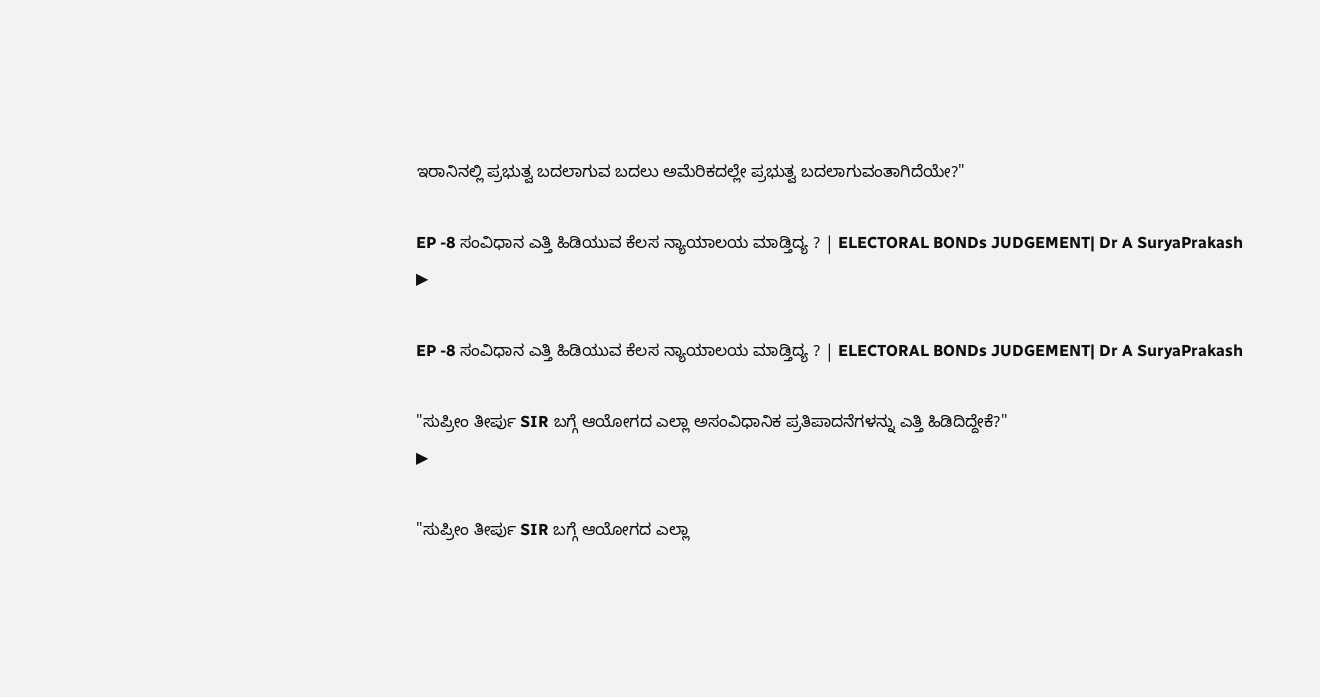ಇರಾನಿನಲ್ಲಿ ಪ್ರಭುತ್ವ ಬದಲಾಗುವ ಬದಲು ಅಮೆರಿಕದಲ್ಲೇ ಪ್ರಭುತ್ವ ಬದಲಾಗುವಂತಾಗಿದೆಯೇ?"

EP -8 ಸಂವಿಧಾನ ಎತ್ತಿ ಹಿಡಿಯುವ ಕೆಲಸ ನ್ಯಾಯಾಲಯ ಮಾಡ್ತಿದ್ಯ ? | ELECTORAL BONDs JUDGEMENT| Dr A SuryaPrakash
▶

EP -8 ಸಂವಿಧಾನ ಎತ್ತಿ ಹಿಡಿಯುವ ಕೆಲಸ ನ್ಯಾಯಾಲಯ ಮಾಡ್ತಿದ್ಯ ? | ELECTORAL BONDs JUDGEMENT| Dr A SuryaPrakash

"ಸುಪ್ರೀಂ ತೀರ್ಪು SIR ಬಗ್ಗೆ ಆಯೋಗದ ಎಲ್ಲಾ ಅಸಂವಿಧಾನಿಕ ಪ್ರತಿಪಾದನೆಗಳನ್ನು ಎತ್ತಿ ಹಿಡಿದಿದ್ದೇಕೆ?"
▶

"ಸುಪ್ರೀಂ ತೀರ್ಪು SIR ಬಗ್ಗೆ ಆಯೋಗದ ಎಲ್ಲಾ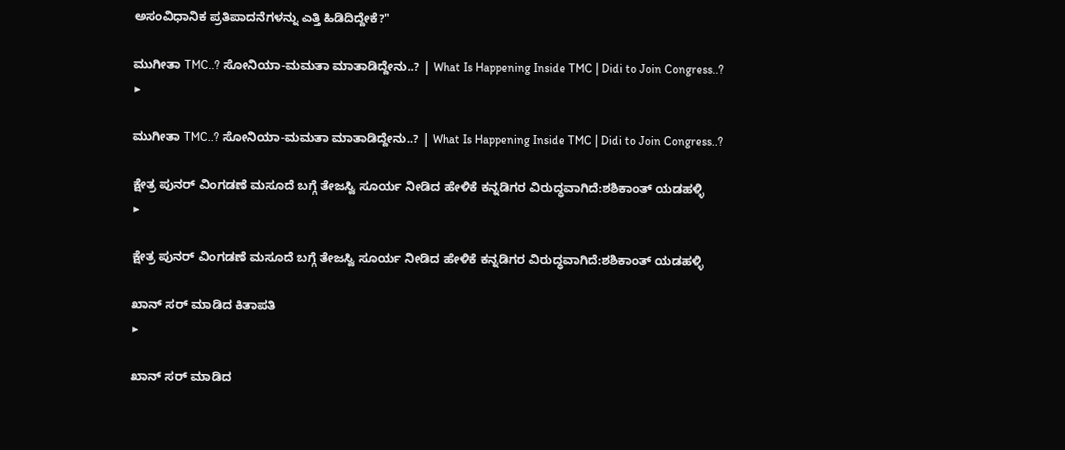ಅಸಂವಿಧಾನಿಕ ಪ್ರತಿಪಾದನೆಗಳನ್ನು ಎತ್ತಿ ಹಿಡಿದಿದ್ದೇಕೆ?"

ಮುಗೀತಾ TMC..? ಸೋನಿಯಾ-ಮಮತಾ ಮಾತಾಡಿದ್ದೇನು..? | What Is Happening Inside TMC | Didi to Join Congress..?
▶

ಮುಗೀತಾ TMC..? ಸೋನಿಯಾ-ಮಮತಾ ಮಾತಾಡಿದ್ದೇನು..? | What Is Happening Inside TMC | Didi to Join Congress..?

ಕ್ಷೇತ್ರ ಪುನರ್ ವಿಂಗಡಣೆ ಮಸೂದೆ ಬಗ್ಗೆ ತೇಜಸ್ವಿ ಸೂರ್ಯ ನೀಡಿದ ಹೇಳಿಕೆ ಕನ್ನಡಿಗರ ವಿರುದ್ಧವಾಗಿದೆ:ಶಶಿಕಾಂತ್ ಯಡಹಳ್ಳಿ
▶

ಕ್ಷೇತ್ರ ಪುನರ್ ವಿಂಗಡಣೆ ಮಸೂದೆ ಬಗ್ಗೆ ತೇಜಸ್ವಿ ಸೂರ್ಯ ನೀಡಿದ ಹೇಳಿಕೆ ಕನ್ನಡಿಗರ ವಿರುದ್ಧವಾಗಿದೆ:ಶಶಿಕಾಂತ್ ಯಡಹಳ್ಳಿ

ಖಾನ್ ಸರ್ ಮಾಡಿದ ಕಿತಾಪತಿ
▶

ಖಾನ್ ಸರ್ ಮಾಡಿದ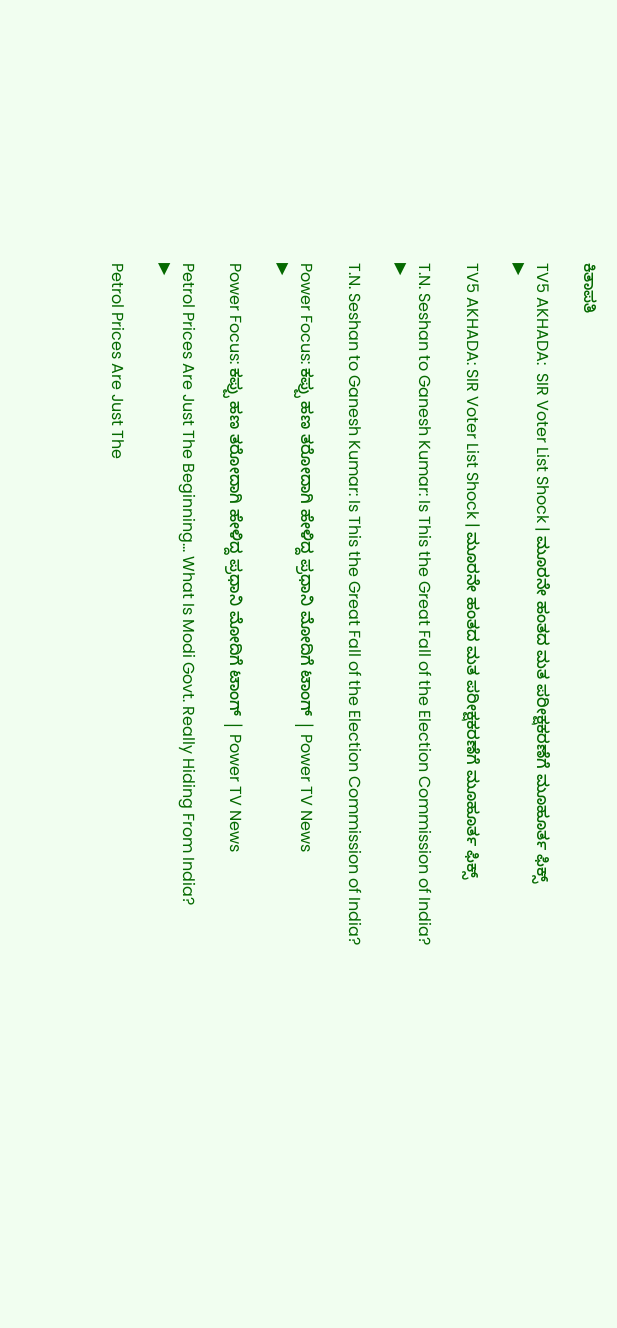ಕಿತಾಪತಿ

TV5 AKHADA:  SIR Voter List Shock | ಮೂರನೇ ಹಂತದ ಮತ ಪರೀಕ್ಷಕರಣೆಗೆ ಮೂಹೂರ್ತ ಫಿಕ್ಸ್
▶

TV5 AKHADA: SIR Voter List Shock | ಮೂರನೇ ಹಂತದ ಮತ ಪರೀಕ್ಷಕರಣೆಗೆ ಮೂಹೂರ್ತ ಫಿಕ್ಸ್

T.N. Seshan to Ganesh Kumar: Is This the Great Fall of the Election Commission of India?
▶

T.N. Seshan to Ganesh Kumar: Is This the Great Fall of the Election Commission of India?

Power Focus: ಕಪ್ಪು ಹಣ ತರೋದಾಗಿ ಹೇಳಿದ್ದ ಪ್ರಧಾನಿ ಮೋದಿಗೆ ಟಾಂಗ್ | Power TV News
▶

Power Focus: ಕಪ್ಪು ಹಣ ತರೋದಾಗಿ ಹೇಳಿದ್ದ ಪ್ರಧಾನಿ ಮೋದಿಗೆ ಟಾಂಗ್ | Power TV News

Petrol Prices Are Just The Beginning… What Is Modi Govt. Really Hiding From India?
▶

Petrol Prices Are Just The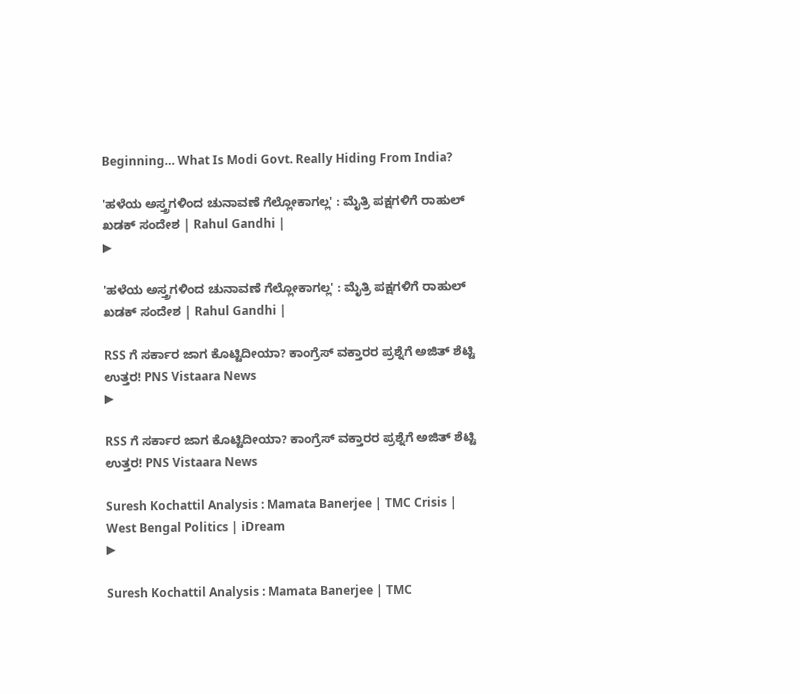Beginning… What Is Modi Govt. Really Hiding From India?

'ಹಳೆಯ ಅಸ್ತ್ರಗಳಿಂದ ಚುನಾವಣೆ ಗೆಲ್ಲೋಕಾಗಲ್ಲ' : ಮೈತ್ರಿ ಪಕ್ಷಗಳಿಗೆ ರಾಹುಲ್ ಖಡಕ್ ಸಂದೇಶ | Rahul Gandhi |
▶

'ಹಳೆಯ ಅಸ್ತ್ರಗಳಿಂದ ಚುನಾವಣೆ ಗೆಲ್ಲೋಕಾಗಲ್ಲ' : ಮೈತ್ರಿ ಪಕ್ಷಗಳಿಗೆ ರಾಹುಲ್ ಖಡಕ್ ಸಂದೇಶ | Rahul Gandhi |

RSS ಗೆ ಸರ್ಕಾರ ಜಾಗ ಕೊಟ್ಟಿದೀಯಾ? ಕಾಂಗ್ರೆಸ್ ವಕ್ತಾರರ ಪ್ರಶ್ನೆಗೆ ಅಜಿತ್ ಶೆಟ್ಟಿ ಉತ್ತರ! PNS Vistaara News
▶

RSS ಗೆ ಸರ್ಕಾರ ಜಾಗ ಕೊಟ್ಟಿದೀಯಾ? ಕಾಂಗ್ರೆಸ್ ವಕ್ತಾರರ ಪ್ರಶ್ನೆಗೆ ಅಜಿತ್ ಶೆಟ್ಟಿ ಉತ್ತರ! PNS Vistaara News

Suresh Kochattil Analysis : Mamata Banerjee | TMC Crisis | West Bengal Politics | iDream
▶

Suresh Kochattil Analysis : Mamata Banerjee | TMC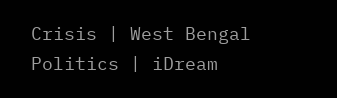Crisis | West Bengal Politics | iDream